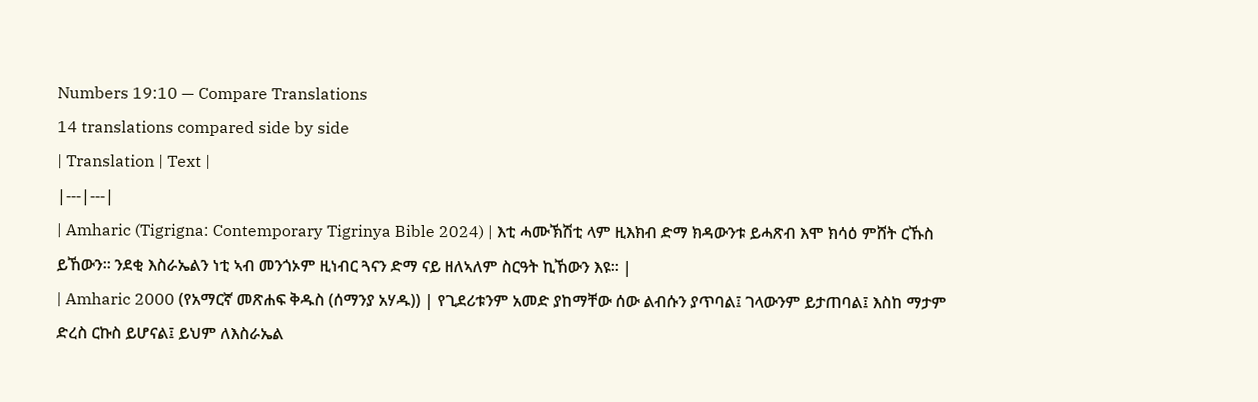Numbers 19:10 — Compare Translations
14 translations compared side by side
| Translation | Text |
|---|---|
| Amharic (Tigrigna: Contemporary Tigrinya Bible 2024) | እቲ ሓሙኽሽቲ ላም ዚእክብ ድማ ክዳውንቱ ይሓጽብ እሞ ክሳዕ ምሸት ርኹስ ይኸውን። ንደቂ እስራኤልን ነቲ ኣብ መንጎኦም ዚነብር ጓናን ድማ ናይ ዘለኣለም ስርዓት ኪኸውን እዩ። |
| Amharic 2000 (የአማርኛ መጽሐፍ ቅዱስ (ሰማንያ አሃዱ)) | የጊደሪቱንም አመድ ያከማቸው ሰው ልብሱን ያጥባል፤ ገላውንም ይታጠባል፤ እስከ ማታም ድረስ ርኩስ ይሆናል፤ ይህም ለእስራኤል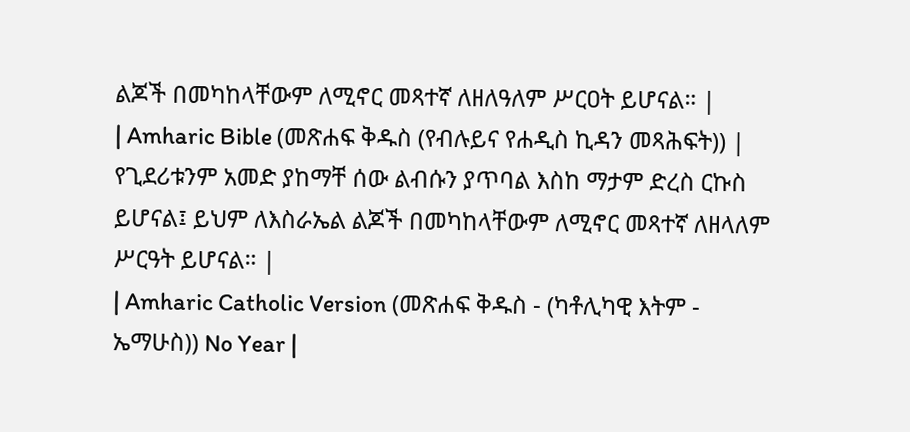ልጆች በመካከላቸውም ለሚኖር መጻተኛ ለዘለዓለም ሥርዐት ይሆናል። |
| Amharic Bible (መጽሐፍ ቅዱስ (የብሉይና የሐዲስ ኪዳን መጻሕፍት)) | የጊደሪቱንም አመድ ያከማቸ ሰው ልብሱን ያጥባል እስከ ማታም ድረስ ርኩስ ይሆናል፤ ይህም ለእስራኤል ልጆች በመካከላቸውም ለሚኖር መጻተኛ ለዘላለም ሥርዓት ይሆናል። |
| Amharic Catholic Version (መጽሐፍ ቅዱስ - (ካቶሊካዊ እትም - ኤማሁስ)) No Year |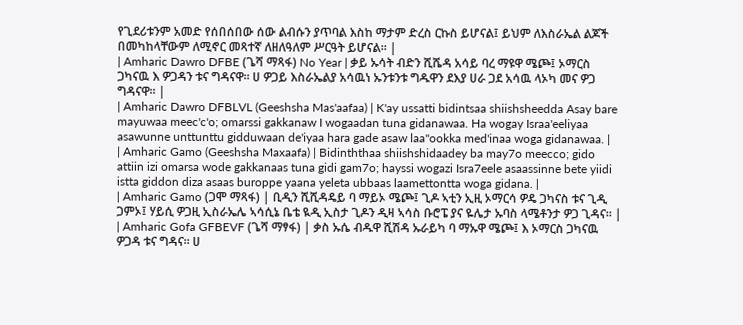የጊደሪቱንም አመድ የሰበሰበው ሰው ልብሱን ያጥባል እስከ ማታም ድረስ ርኩስ ይሆናል፤ ይህም ለእስራኤል ልጆች በመካከላቸውም ለሚኖር መጻተኛ ለዘለዓለም ሥርዓት ይሆናል። |
| Amharic Dawro DFBE (ጌሻ ማጻፋ) No Year | ቃይ ኡሳት ብድን ሺሼዳ አሳይ ባረ ማዩዋ ሜጮ፤ ኦማርስ ጋካናዉ እ ዎጋዳን ቱና ግዳናዋ። ሀ ዎጋይ እስራኤልያ አሳዉነ ኡንቱንቱ ግዱዋን ደእያ ሀራ ጋደ አሳዉ ላኦካ መና ዎጋ ግዳናዋ። |
| Amharic Dawro DFBLVL (Geeshsha Mas'aafaa) | K'ay ussatti bidintsaa shiishsheedda Asay bare mayuwaa meec'c'o; omarssi gakkanaw I wogaadan tuna gidanawaa. Ha wogay Israa'eeliyaa asawunne unttunttu gidduwaan de'iyaa hara gade asaw laa''ookka med'inaa woga gidanawaa. |
| Amharic Gamo (Geeshsha Maxaafa) | Bidinththaa shiishshidaadey ba may7o meecco; gido attiin izi omarsa wode gakkanaas tuna gidi gam7o; hayssi wogazi Isra7eele asaassinne bete yiidi istta giddon diza asaas buroppe yaana yeleta ubbaas laamettontta woga gidana. |
| Amharic Gamo (ጋሞ ማጻፋ) | ቢዲን ሺሺዳዴይ ባ ማይኦ ሜጮ፤ ጊዶ ኣቲን ኢዚ ኦማርሳ ዎዴ ጋካናስ ቱና ጊዲ ጋምኦ፤ ሃይሲ ዎጋዚ ኢስራኤሌ ኣሳሲኔ ቤቴ ዪዲ ኢስታ ጊዶን ዲዛ ኣሳስ ቡሮፔ ያና ዬሌታ ኡባስ ላሜቶንታ ዎጋ ጊዳና። |
| Amharic Gofa GFBEVF (ጌሻ ማፃፋ) | ቃስ ኡሴ ብዱዋ ሺሽዳ ኡራይካ ባ ማኡዋ ሜጮ፤ እ ኦማርስ ጋካናዉ ዎጋዳ ቱና ግዳና። ሀ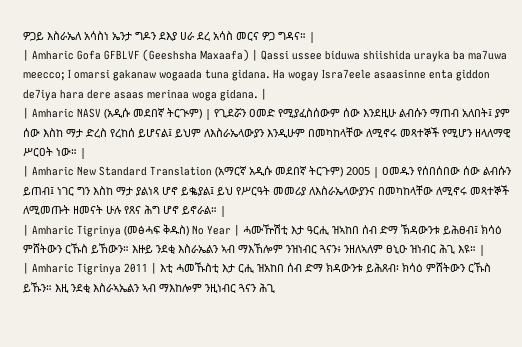ዎጋይ እስራኤለ አሳስነ ኤንታ ግዶን ደእያ ሀራ ደረ አሳስ መርና ዎጋ ግዳና። |
| Amharic Gofa GFBLVF (Geeshsha Maxaafa) | Qassi ussee biduwa shiishida urayka ba ma7uwa meecco; I omarsi gakanaw wogaada tuna gidana. Ha wogay Isra7eele asaasinne enta giddon de7iya hara dere asaas merinaa woga gidana. |
| Amharic NASV (አዲሱ መደበኛ ትርጒም) | የጊደሯን ዐመድ የሚያፈስሰውም ሰው እንደዚሁ ልብሱን ማጠብ አለበት፤ ያም ሰው እስከ ማታ ድረስ የረከሰ ይሆናል፤ ይህም ለእስራኤላውያን እንዲሁም በመካከላቸው ለሚኖሩ መጻተኞች የሚሆን ዘላለማዊ ሥርዐት ነው። |
| Amharic New Standard Translation (አማርኛ አዲሱ መደበኛ ትርጉም) 2005 | ዐመዱን የሰበሰበው ሰው ልብሱን ይጠብ፤ ነገር ግን እስከ ማታ ያልነጻ ሆኖ ይቈያል፤ ይህ የሥርዓት መመሪያ ለእስራኤላውያንና በመካከላቸው ለሚኖሩ መጻተኞች ለሚመጡት ዘመናት ሁሉ የጸና ሕግ ሆኖ ይኖራል። |
| Amharic Tigrinya (መፅሓፍ ቅዱስ) No Year | ሓሙዅሽቲ እታ ዓርሒ ዝኣከበ ሰብ ድማ ኽዳውንቱ ይሕፀብ፤ ክሳዕ ምሸትውን ርኹስ ይኸውን። እዙይ ንደቂ እስራኤልን ኣብ ማእኸሎም ንዝነብር ጓናን፥ ንዘለኣለም ፀኒዑ ዝነብር ሕጊ እዩ። |
| Amharic Tigrinya 2011 | እቲ ሓመኹስቲ እታ ርሒ ዝአከበ ሰብ ድማ ክዳውንቱ ይሕጸብ፡ ክሳዕ ምሸትውን ርኹስ ይኹን። እዚ ንደቂ እስራኣኤልን ኣብ ማእከሎም ንዚነብር ጓናን ሕጊ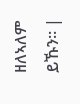ዘለኣለም ይኹን። |